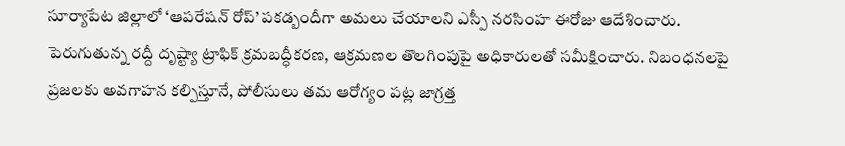సూర్యాపేట జిల్లాలో ‘ఆపరేషన్ రోప్’ పకడ్బందీగా అమలు చేయాలని ఎస్పీ నరసింహ ఈరోజు ఆదేశించారు. పెరుగుతున్న రద్దీ దృష్ట్యా ట్రాఫిక్ క్రమబద్ధీకరణ, ఆక్రమణల తొలగింపుపై అధికారులతో సమీక్షించారు. నిబంధనలపై ప్రజలకు అవగాహన కల్పిస్తూనే, పోలీసులు తమ ఆరోగ్యం పట్ల జాగ్రత్త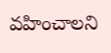వహించాలని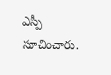ఎస్పీ సూచించారు.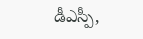డీఎస్పీ,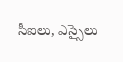సీఐలు, ఎస్సైలు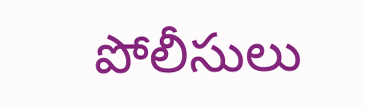పోలీసులు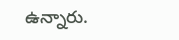ఉన్నారు.